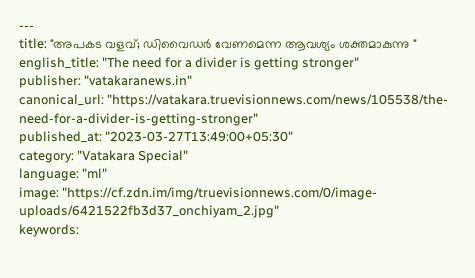---
title: "അപകട വളവ്; ഡിവൈഡർ വേണമെന്ന ആവശ്യം ശക്തമാകുന്നു "
english_title: "The need for a divider is getting stronger"
publisher: "vatakaranews.in"
canonical_url: "https://vatakara.truevisionnews.com/news/105538/the-need-for-a-divider-is-getting-stronger"
published_at: "2023-03-27T13:49:00+05:30"
category: "Vatakara Special"
language: "ml"
image: "https://cf.zdn.im/img/truevisionnews.com/0/image-uploads/6421522fb3d37_onchiyam_2.jpg"
keywords: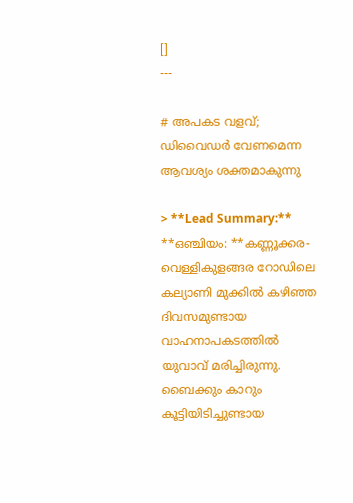[]
---

# അപകട വളവ്; ഡിവൈഡർ വേണമെന്ന ആവശ്യം ശക്തമാകുന്നു

> **Lead Summary:** **ഒഞ്ചിയം: **കണ്ണൂക്കര-വെള്ളികുളങ്ങര റോഡിലെ കല്യാണി മുക്കിൽ കഴിഞ്ഞ ദിവസമുണ്ടായ വാഹനാപകടത്തിൽ യുവാവ് മരിച്ചിരുന്നു. ബൈക്കും കാറും കൂട്ടിയിടിച്ചുണ്ടായ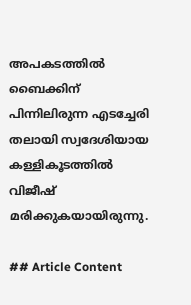അപകടത്തിൽ ബൈക്കിന് പിന്നിലിരുന്ന എടച്ചേരി തലായി സ്വദേശിയായ കള്ളികൂടത്തിൽ വിജീഷ് മരിക്കുകയായിരുന്നു.

## Article Content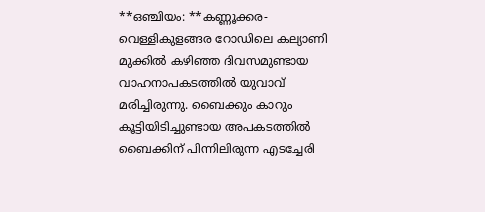**ഒഞ്ചിയം: **കണ്ണൂക്കര-വെള്ളികുളങ്ങര റോഡിലെ കല്യാണി മുക്കിൽ കഴിഞ്ഞ ദിവസമുണ്ടായ വാഹനാപകടത്തിൽ യുവാവ് മരിച്ചിരുന്നു. ബൈക്കും കാറും കൂട്ടിയിടിച്ചുണ്ടായ അപകടത്തിൽ ബൈക്കിന് പിന്നിലിരുന്ന എടച്ചേരി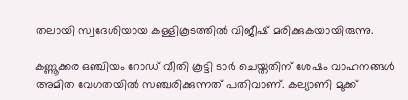തലായി സ്വദേശിയായ കള്ളികൂടത്തിൽ വിജീഷ് മരിക്കുകയായിരുന്നു.

കണ്ണൂക്കര ഒഞ്ചിയം റോഡ് വീതി കൂട്ടി ടാർ ചെയ്തതിന് ശേഷം വാഹനങ്ങൾ അമിത വേഗതയിൽ സഞ്ചരിക്കുന്നത് പതിവാണ്. കല്യാണി മുക്ക്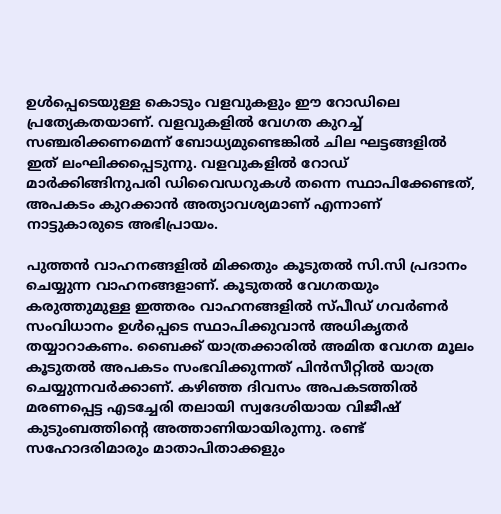ഉൾപ്പെടെയുള്ള കൊടും വളവുകളും ഈ റോഡിലെ പ്രത്യേകതയാണ്. വളവുകളില്‍ വേഗത കുറച്ച് സഞ്ചരിക്കണമെന്ന് ബോധ്യമുണ്ടെങ്കിൽ ചില ഘട്ടങ്ങളിൽ ഇത് ലംഘിക്കപ്പെടുന്നു. വളവുകളിൽ റോഡ് മാർക്കിങ്ങിനുപരി ഡിവൈഡറുകൾ തന്നെ സ്ഥാപിക്കേണ്ടത്, അപകടം കുറക്കാൻ അത്യാവശ്യമാണ് എന്നാണ് നാട്ടുകാരുടെ അഭിപ്രായം.

പുത്തൻ വാഹനങ്ങളിൽ മിക്കതും കൂടുതൽ സി.സി പ്രദാനം ചെയ്യുന്ന വാഹനങ്ങളാണ്. കൂടുതൽ വേഗതയും കരുത്തുമുള്ള ഇത്തരം വാഹനങ്ങളിൽ സ്പീഡ് ഗവർണർ സംവിധാനം ഉൾപ്പെടെ സ്ഥാപിക്കുവാൻ അധികൃതർ തയ്യാറാകണം. ബൈക്ക് യാത്രക്കാരിൽ അമിത വേഗത മൂലം കൂടുതൽ അപകടം സംഭവിക്കുന്നത് പിൻസീറ്റിൽ യാത്ര ചെയ്യുന്നവർക്കാണ്. കഴിഞ്ഞ ദിവസം അപകടത്തിൽ മരണപ്പെട്ട എടച്ചേരി തലായി സ്വദേശിയായ വിജീഷ് കുടുംബത്തിന്റെ അത്താണിയായിരുന്നു. രണ്ട് സഹോദരിമാരും മാതാപിതാക്കളും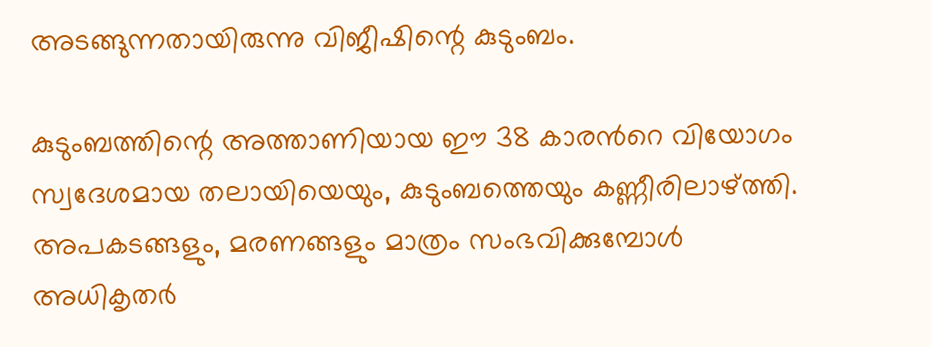അടങ്ങുന്നതായിരുന്നു വിജീഷിന്റെ കുടുംബം.

കുടുംബത്തിന്റെ അത്താണിയായ ഈ 38 കാരൻറെ വിയോഗം സ്വദേശമായ തലായിയെയും, കുടുംബത്തെയും കണ്ണീരിലാഴ്ത്തി. അപകടങ്ങളും, മരണങ്ങളും മാത്രം സംഭവിക്കുമ്പോൾ അധികൃതർ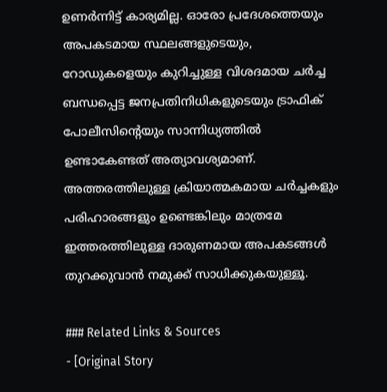ഉണർന്നിട്ട് കാര്യമില്ല. ഓരോ പ്രദേശത്തെയും അപകടമായ സ്ഥലങ്ങളുടെയും, റോഡുകളെയും കുറിച്ചുള്ള വിശദമായ ചർച്ച ബന്ധപ്പെട്ട ജനപ്രതിനിധികളുടെയും ട്രാഫിക് പോലീസിന്റെയും സാന്നിധ്യത്തിൽ ഉണ്ടാകേണ്ടത് അത്യാവശ്യമാണ്. അത്തരത്തിലുള്ള ക്രിയാത്മകമായ ചർച്ചകളും പരിഹാരങ്ങളും ഉണ്ടെങ്കിലും മാത്രമേ ഇത്തരത്തിലുള്ള ദാരുണമായ അപകടങ്ങൾ തുറക്കുവാൻ നമുക്ക് സാധിക്കുകയുള്ളൂ.

### Related Links & Sources
- [Original Story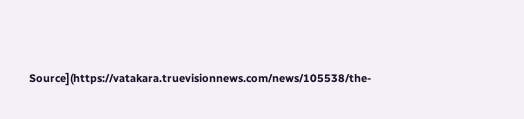Source](https://vatakara.truevisionnews.com/news/105538/the-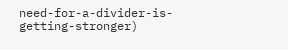need-for-a-divider-is-getting-stronger)